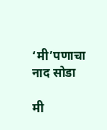‘मी’पणाचा नाद सोडा

मी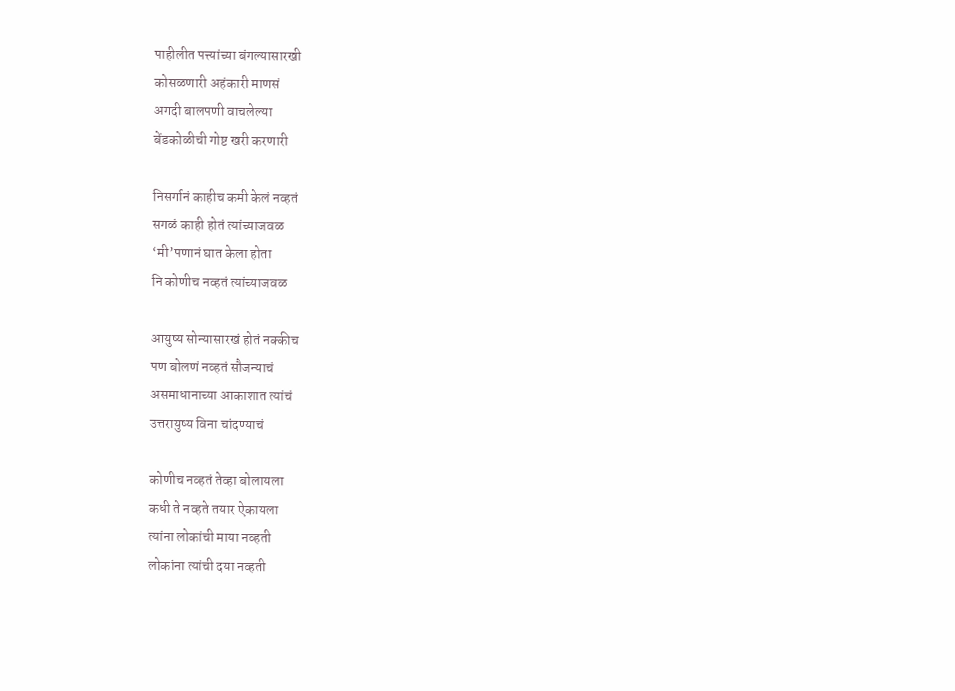पाहीलीत पत्त्यांच्या बंगल्यासारखी
कोसळणारी अहंकारी माणसं
अगदी बालपणी वाचलेल्या
बेंडकोळीची गोष्ट खरी करणारी

निसर्गानं काहीच कमी केलं नव्हतं
सगळं काही होतं त्यांच्याजवळ
‘मी’पणानं घात केला होता
नि कोणीच नव्हतं त्यांच्याजवळ

आयुष्य सोन्यासारखं होतं नक्कीच
पण बोलणं नव्हतं सौजन्याचं
असमाधानाच्या आकाशात त्यांचं
उत्तरायुष्य विना चांदण्याचं

कोणीच नव्हतं तेव्हा बोलायला
कधी ते नव्हते तयार ऐकायला
त्यांना लोकांची माया नव्हती
लोकांना त्यांची दया नव्हती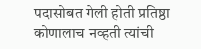पदासोबत गेली होती प्रतिष्ठा
कोणालाच नव्हती त्यांची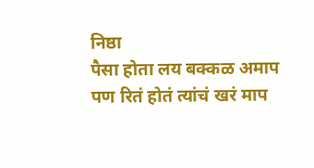निष्ठा
पैसा होता लय बक्कळ अमाप
पण रितं होतं त्यांचं खरं माप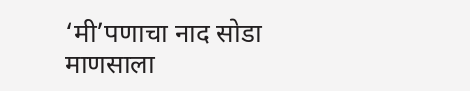‘मी’पणाचा नाद सोडा
माणसाला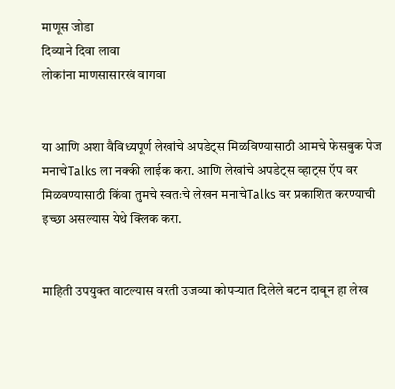माणूस जोडा
दिव्याने दिवा लावा
लोकांना माणसासारखं वागवा


या आणि अशा वैविध्यपूर्ण लेखांचे अपडेट्स मिळविण्यासाठी आमचे फेसबुक पेज मनाचेTalks ला नक्की लाईक करा. आणि लेखांचे अपडेट्स व्हाट्स ऍप वर मिळवण्यासाठी किंवा तुमचे स्वतःचे लेखन मनाचेTalks वर प्रकाशित करण्याची इच्छा असल्यास येथे क्लिक करा.


माहिती उपयुक्त वाटल्यास वरती उजव्या कोपऱ्यात दिलेले बटन दाबून हा लेख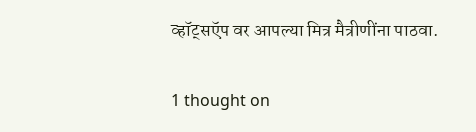व्हॉट्सऍप वर आपल्या मित्र मैत्रीणींना पाठवा.

1 thought on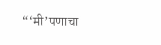“‘मी’पणाचा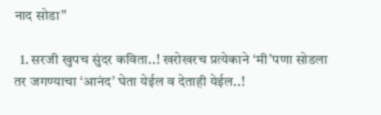नाद सोडा”

  1. सरजी खुपच सुंदर कविता..! खरोखरच प्रत्येकाने ‘मी’पणा सोडला तर जगण्याचा ‘आनंद’ घेता येईल व देताही येईल..!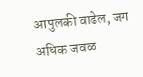आपुलकी वाढेल, जग अधिक जवळ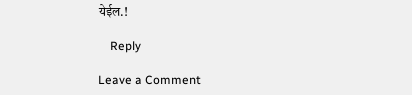येईल.!

    Reply

Leave a Comment